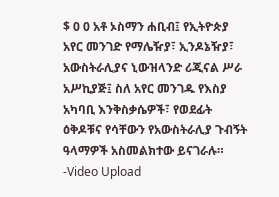$ 0 0 አቶ ኦስማን ሐቢብ፤ የኢትዮጵያ አየር መንገድ የማሌዥያ፣ ኢንዶኔዥያ፣ አውስትራሊያና ኒውዝላንድ ሪጂናል ሥራ አሥኪያጅ፤ ስለ አየር መንገዱ የእስያ አካባቢ እንቅስቃሴዎች፣ የወደፊት ዕቅዶቹና የሳቸውን የአውስትራሊያ ጉብኝት ዓላማዎች አስመልክተው ይናገራሉ። -Video Upload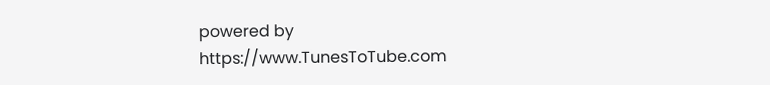powered by https://www.TunesToTube.com